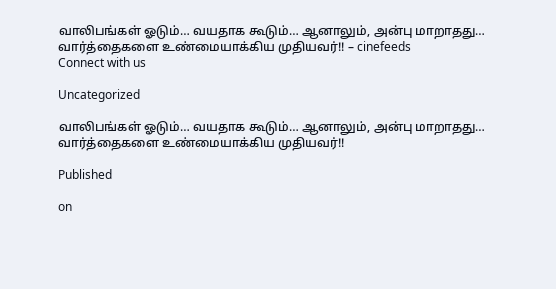வாலிபங்கள் ஓடும்… வயதாக கூடும்… ஆனாலும், அன்பு மாறாதது… வார்த்தைகளை உண்மையாக்கிய முதியவர்!! – cinefeeds
Connect with us

Uncategorized

வாலிபங்கள் ஓடும்… வயதாக கூடும்… ஆனாலும், அன்பு மாறாதது… வார்த்தைகளை உண்மையாக்கிய முதியவர்!!

Published

on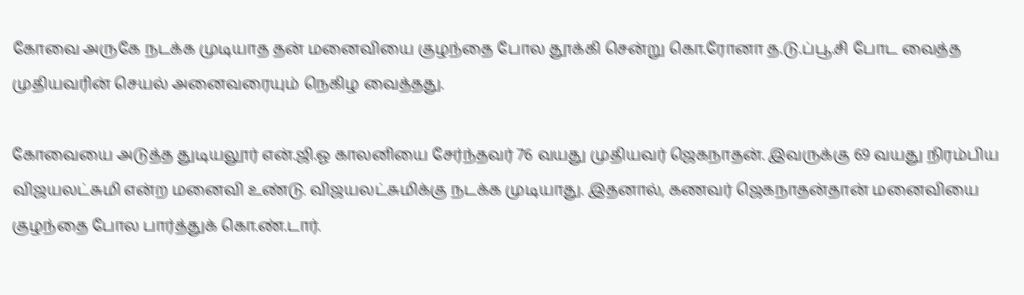கோவை அருகே நடக்க முடியாத தன் மனைவியை குழந்தை போல தூக்கி சென்று கொ.ரோனா த.டு.ப்பூ.சி போட வைத்த முதியவரின் செயல் அனைவரையும் நெகிழ வைத்தது.

கோவையை அடுத்த துடியலூர் என்.ஜி.ஓ காலனியை சேர்ந்தவர் 76 வயது முதியவர் ஜெகநாதன். இவருக்கு 69 வயது நிரம்பிய விஜயலட்சுமி என்ற மனைவி உண்டு. விஜயலட்சுமிக்கு நடக்க முடியாது. இதனால், கணவர் ஜெகநாதன்தான் மனைவியை குழந்தை போல பார்த்துக் கொ.ண்.டார்.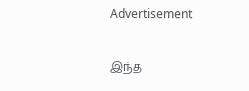Advertisement

இந்த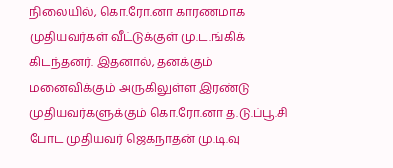நிலையில், கொ.ரோ.னா காரணமாக முதியவர்கள் வீட்டுக்குள் மு.ட.ங்கிக் கிடந்தனர். இதனால், தனக்கும் மனைவிக்கும் அருகிலுள்ள இரண்டு முதியவர்களுக்கும் கொ.ரோ.னா த.டு.ப்பூ.சி போட முதியவர் ஜெகநாதன் மு.டி.வு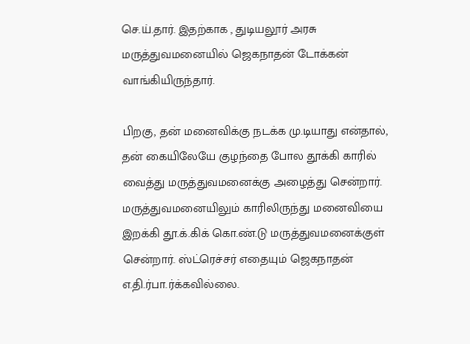செ.ய்.தார். இதற்காக , துடியலூர் அரசு மருத்துவமனையில் ஜெகநாதன் டோக்கன் வாங்கியிருந்தார்.

பிறகு, தன் மனைவிக்கு நடக்க மு.டியாது என்தால், தன் கையிலேயே குழந்தை போல தூக்கி காரில் வைத்து மருத்துவமனைக்கு அழைத்து சென்றார். மருத்துவமனையிலும் காரிலிருந்து மனைவியை இறக்கி தூ.க்.கிக் கொ.ண்.டு மருத்துவமனைக்குள் சென்றார். ஸ்ட்ரெச்சர் எதையும் ஜெகநாதன் எ.தி.ர்பா.ர்க்கவில்லை.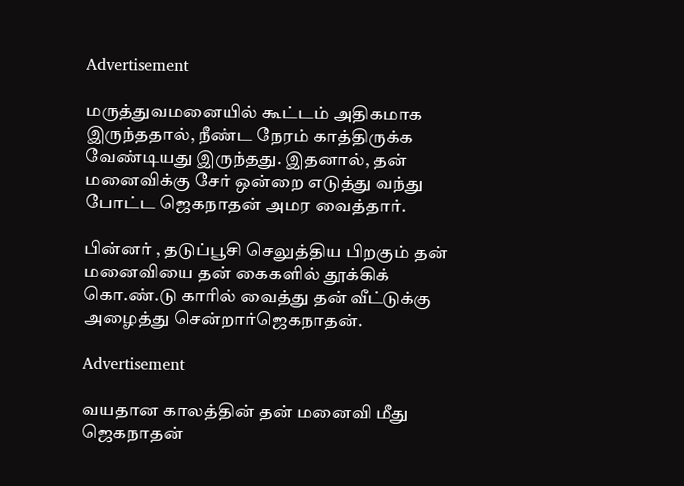Advertisement

மருத்துவமனையில் கூட்டம் அதிகமாக இருந்ததால், நீண்ட நேரம் காத்திருக்க வேண்டியது இருந்தது. இதனால், தன் மனைவிக்கு சேர் ஒன்றை எடுத்து வந்து போட்ட ஜெகநாதன் அமர வைத்தார்.

பின்னர் , தடுப்பூசி செலுத்திய பிறகும் தன் மனைவியை தன் கைகளில் தூக்கிக் கொ.ண்.டு காரில் வைத்து தன் வீட்டுக்கு அழைத்து சென்றார்ஜெகநாதன்.

Advertisement

வயதான காலத்தின் தன் மனைவி மீது ஜெகநாதன்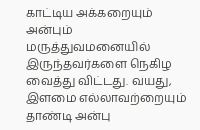காட்டிய அக்கறையும் அன்பும் மருத்துவமனையில் இருந்தவர்களை நெகிழ வைத்து விட்டது. வயது, இளமை எல்லாவற்றையும் தாண்டி அன்பு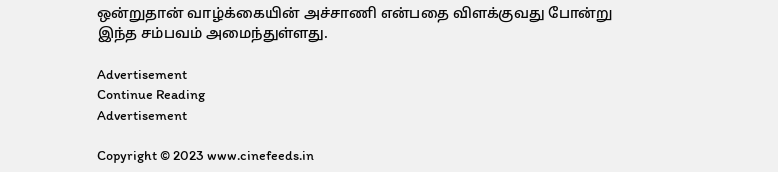ஒன்றுதான் வாழ்க்கையின் அச்சாணி என்பதை விளக்குவது போன்று இந்த சம்பவம் அமைந்துள்ளது.

Advertisement
Continue Reading
Advertisement

Copyright © 2023 www.cinefeeds.in